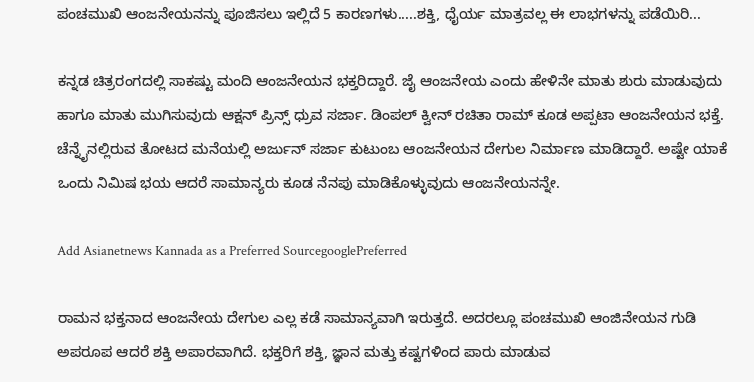ಪಂಚಮುಖಿ ಆಂಜನೇಯನನ್ನು ಪೂಜಿಸಲು ಇಲ್ಲಿದೆ 5 ಕಾರಣಗಳು.....ಶಕ್ತಿ, ಧೈರ್ಯ ಮಾತ್ರವಲ್ಲ ಈ ಲಾಭಗಳನ್ನು ಪಡೆಯಿರಿ...

ಕನ್ನಡ ಚಿತ್ರರಂಗದಲ್ಲಿ ಸಾಕಷ್ಟು ಮಂದಿ ಆಂಜನೇಯನ ಭಕ್ತರಿದ್ದಾರೆ. ಜೈ ಆಂಜನೇಯ ಎಂದು ಹೇಳಿನೇ ಮಾತು ಶುರು ಮಾಡುವುದು ಹಾಗೂ ಮಾತು ಮುಗಿಸುವುದು ಆಕ್ಷನ್ ಪ್ರಿನ್ಸ್ ಧ್ರುವ ಸರ್ಜಾ. ಡಿಂಪಲ್ ಕ್ವೀನ್ ರಚಿತಾ ರಾಮ್ ಕೂಡ ಅಪ್ಪಟಾ ಆಂಜನೇಯನ ಭಕ್ತೆ. ಚೆನ್ನೈನಲ್ಲಿರುವ ತೋಟದ ಮನೆಯಲ್ಲಿ ಅರ್ಜುನ್ ಸರ್ಜಾ ಕುಟುಂಬ ಆಂಜನೇಯನ ದೇಗುಲ ನಿರ್ಮಾಣ ಮಾಡಿದ್ದಾರೆ. ಅಷ್ಟೇ ಯಾಕೆ ಒಂದು ನಿಮಿಷ ಭಯ ಆದರೆ ಸಾಮಾನ್ಯರು ಕೂಡ ನೆನಪು ಮಾಡಿಕೊಳ್ಳುವುದು ಆಂಜನೇಯನನ್ನೇ.

Add Asianetnews Kannada as a Preferred SourcegooglePreferred

ರಾಮನ ಭಕ್ತನಾದ ಆಂಜನೇಯ ದೇಗುಲ ಎಲ್ಲ ಕಡೆ ಸಾಮಾನ್ಯವಾಗಿ ಇರುತ್ತದೆ. ಅದರಲ್ಲೂ ಪಂಚಮುಖಿ ಆಂಜಿನೇಯನ ಗುಡಿ ಅಪರೂಪ ಆದರೆ ಶಕ್ತಿ ಅಪಾರವಾಗಿದೆ. ಭಕ್ತರಿಗೆ ಶಕ್ತಿ, ಜ್ಞಾನ ಮತ್ತು ಕಷ್ಟಗಳಿಂದ ಪಾರು ಮಾಡುವ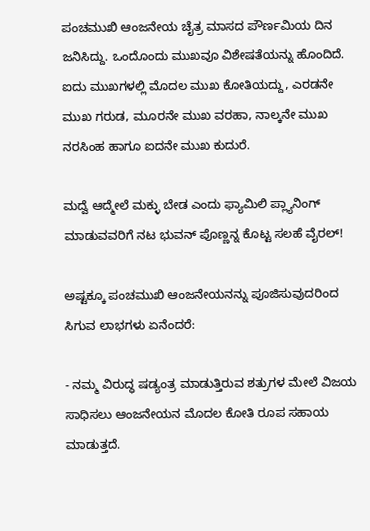ಪಂಚಮುಖಿ ಆಂಜನೇಯ ಚೈತ್ರ ಮಾಸದ ಪೌರ್ಣಮಿಯ ದಿನ ಜನಿಸಿದ್ದು. ಒಂದೊಂದು ಮುಖವೂ ವಿಶೇಷತೆಯನ್ನು ಹೊಂದಿದೆ. ಐದು ಮುಖಗಳಲ್ಲಿ ಮೊದಲ ಮುಖ ಕೋತಿಯದ್ದು, ಎರಡನೇ ಮುಖ ಗರುಡ, ಮೂರನೇ ಮುಖ ವರಹಾ, ನಾಲ್ಕನೇ ಮುಖ ನರಸಿಂಹ ಹಾಗೂ ಐದನೇ ಮುಖ ಕುದುರೆ.

ಮದ್ವೆ ಆದ್ಮೇಲೆ ಮಕ್ಳು ಬೇಡ ಎಂದು ಫ್ಯಾಮಿಲಿ ಪ್ಲ್ಯಾನಿಂಗ್ ಮಾಡುವವರಿಗೆ ನಟ ಭುವನ್ ಪೊಣ್ಣನ್ನ ಕೊಟ್ಟ ಸಲಹೆ ವೈರಲ್!

ಅಷ್ಟಕ್ಕೂ ಪಂಚಮುಖಿ ಆಂಜನೇಯನನ್ನು ಪೂಜಿಸುವುದರಿಂದ ಸಿಗುವ ಲಾಭಗಳು ಏನೆಂದರೆ:

- ನಮ್ಮ ವಿರುದ್ಧ ಷಡ್ಯಂತ್ರ ಮಾಡುತ್ತಿರುವ ಶತ್ರುಗಳ ಮೇಲೆ ವಿಜಯ ಸಾಧಿಸಲು ಆಂಜನೇಯನ ಮೊದಲ ಕೋತಿ ರೂಪ ಸಹಾಯ ಮಾಡುತ್ತದೆ.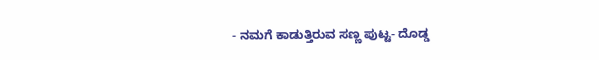- ನಮಗೆ ಕಾಡುತ್ತಿರುವ ಸಣ್ಣ ಪುಟ್ಟ- ದೊಡ್ಡ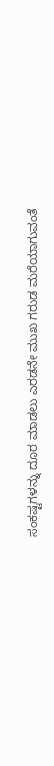ಸಂಕಷ್ಟಗಳನ್ನು ದೂರ ಮಾಡಲು ಎರಡನೇ ಮುಖ ಗರುಡ ಮರೆಯಾಗುವಂತೆ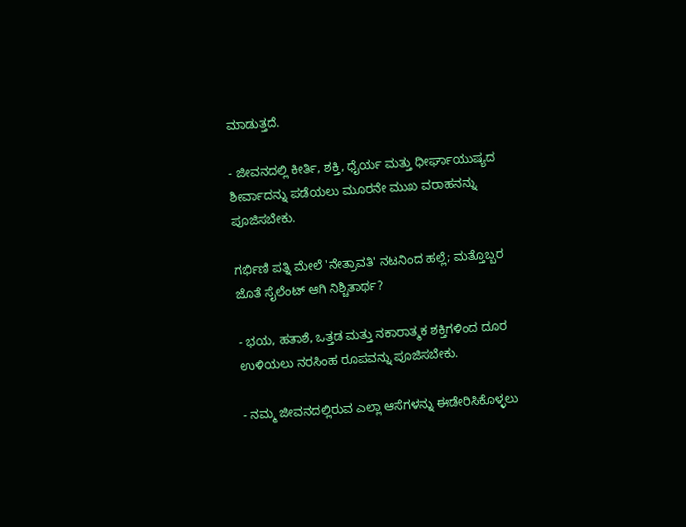ಮಾಡುತ್ತದೆ.

- ಜೀವನದಲ್ಲಿ ಕೀರ್ತಿ, ಶಕ್ತಿ, ಧೈರ್ಯ ಮತ್ತು ಧೀರ್ಘಾಯುಷ್ಯದ ಶೀರ್ವಾದನ್ನು ಪಡೆಯಲು ಮೂರನೇ ಮುಖ ವರಾಹನನ್ನು ಪೂಜಿಸಬೇಕು.

ಗರ್ಭಿಣಿ ಪತ್ನಿ ಮೇಲೆ 'ನೇತ್ರಾವತಿ' ನಟನಿಂದ ಹಲ್ಲೆ; ಮತ್ತೊಬ್ಬರ ಜೊತೆ ಸೈಲೆಂಟ್‌ ಆಗಿ ನಿಶ್ಚಿತಾರ್ಥ?

- ಭಯ, ಹತಾಶೆ, ಒತ್ತಡ ಮತ್ತು ನಕಾರಾತ್ಮಕ ಶಕ್ತಿಗಳಿಂದ ದೂರ ಉಳಿಯಲು ನರಸಿಂಹ ರೂಪವನ್ನು ಪೂಜಿಸಬೇಕು.

- ನಮ್ಮ ಜೀವನದಲ್ಲಿರುವ ಎಲ್ಲಾ ಆಸೆಗಳನ್ನು ಈಡೇರಿಸಿಕೊಳ್ಳಲು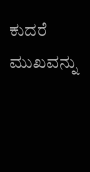ಕುದರೆ ಮುಖವನ್ನು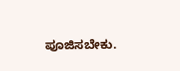ಪೂಜಿಸಬೇಕು.